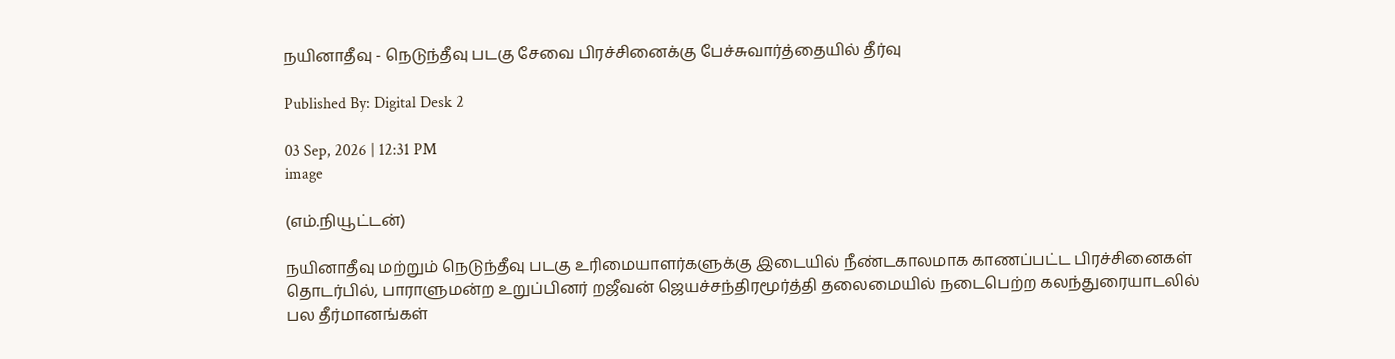நயினாதீவு - நெடுந்தீவு படகு சேவை பிரச்சினைக்கு பேச்சுவார்த்தையில் தீர்வு

Published By: Digital Desk 2

03 Sep, 2026 | 12:31 PM
image

(எம்.நியூட்டன்)

நயினாதீவு மற்றும் நெடுந்தீவு படகு உரிமையாளர்களுக்கு இடையில் நீண்டகாலமாக காணப்பட்ட பிரச்சினைகள் தொடர்பில், பாராளுமன்ற உறுப்பினர் றஜீவன் ஜெயச்சந்திரமூர்த்தி தலைமையில் நடைபெற்ற கலந்துரையாடலில் பல தீர்மானங்கள்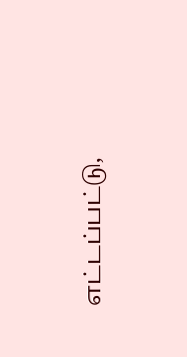எட்டப்பட்டு,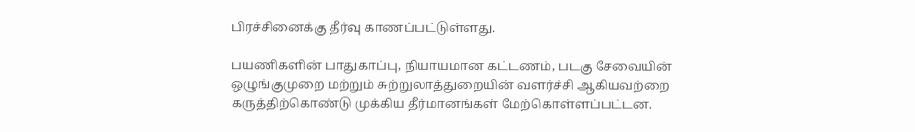பிரச்சினைக்கு தீர்வு காணப்பட்டுள்ளது.

பயணிகளின் பாதுகாப்பு, நியாயமான கட்டணம், படகு சேவையின் ஒழுங்குமுறை மற்றும் சுற்றுலாத்துறையின் வளர்ச்சி ஆகியவற்றை கருத்திற்கொண்டு முக்கிய தீர்மானங்கள் மேற்கொள்ளப்பட்டன.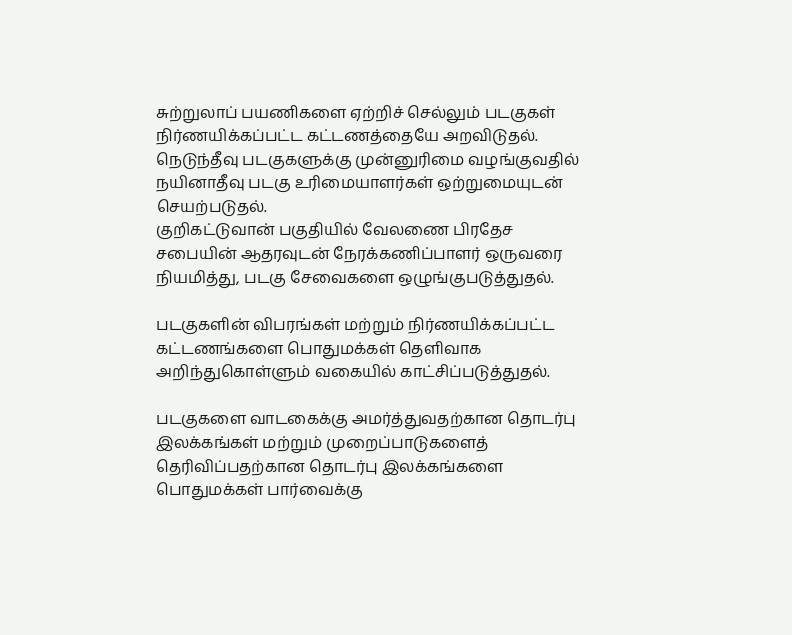சுற்றுலாப் பயணிகளை ஏற்றிச் செல்லும் படகுகள் நிர்ணயிக்கப்பட்ட கட்டணத்தையே அறவிடுதல். நெடுந்தீவு படகுகளுக்கு முன்னுரிமை வழங்குவதில் நயினாதீவு படகு உரிமையாளர்கள் ஒற்றுமையுடன் செயற்படுதல்.
குறிகட்டுவான் பகுதியில் வேலணை பிரதேச சபையின் ஆதரவுடன் நேரக்கணிப்பாளர் ஒருவரை நியமித்து, படகு சேவைகளை ஒழுங்குபடுத்துதல்.

படகுகளின் விபரங்கள் மற்றும் நிர்ணயிக்கப்பட்ட கட்டணங்களை பொதுமக்கள் தெளிவாக அறிந்துகொள்ளும் வகையில் காட்சிப்படுத்துதல்.

படகுகளை வாடகைக்கு அமர்த்துவதற்கான தொடர்பு இலக்கங்கள் மற்றும் முறைப்பாடுகளைத் தெரிவிப்பதற்கான தொடர்பு இலக்கங்களை பொதுமக்கள் பார்வைக்கு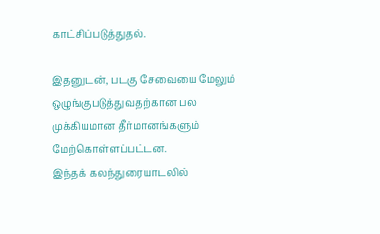காட்சிப்படுத்துதல்.

இதனுடன், படகு சேவையை மேலும் ஒழுங்குபடுத்துவதற்கான பல முக்கியமான தீர்மானங்களும் மேற்கொள்ளப்பட்டன.
இந்தக் கலந்துரையாடலில்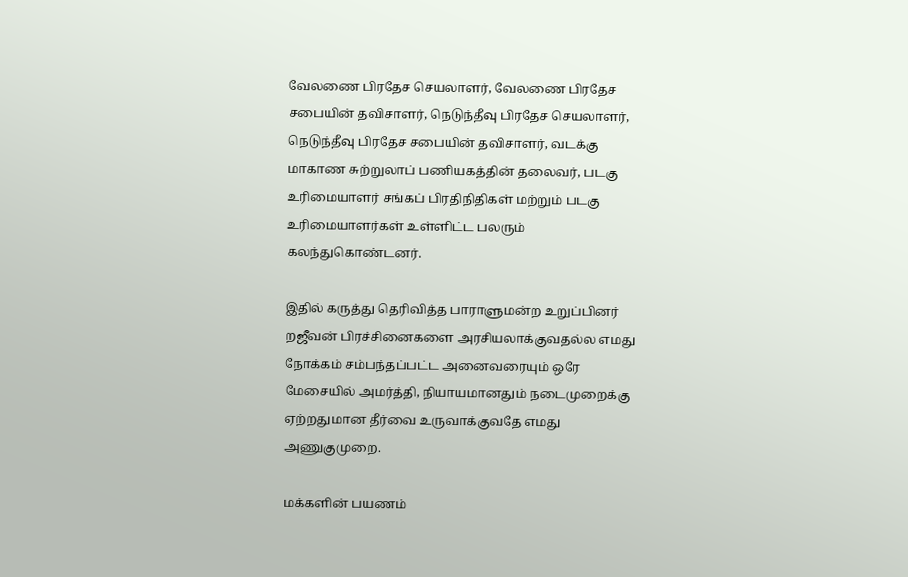வேலணை பிரதேச செயலாளர், வேலணை பிரதேச சபையின் தவிசாளர், நெடுந்தீவு பிரதேச செயலாளர், நெடுந்தீவு பிரதேச சபையின் தவிசாளர், வடக்கு மாகாண சுற்றுலாப் பணியகத்தின் தலைவர், படகு உரிமையாளர் சங்கப் பிரதிநிதிகள் மற்றும் படகு உரிமையாளர்கள் உள்ளிட்ட பலரும் கலந்துகொண்டனர்.

இதில் கருத்து தெரிவித்த பாராளுமன்ற உறுப்பினர் றஜீவன் பிரச்சினைகளை அரசியலாக்குவதல்ல எமது நோக்கம் சம்பந்தப்பட்ட அனைவரையும் ஒரே மேசையில் அமர்த்தி, நியாயமானதும் நடைமுறைக்கு ஏற்றதுமான தீர்வை உருவாக்குவதே எமது அணுகுமுறை.

மக்களின் பயணம்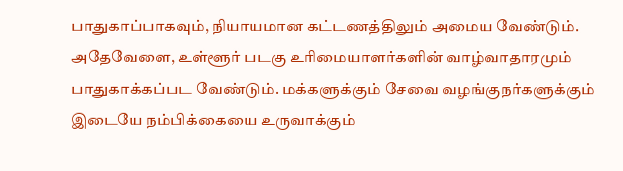பாதுகாப்பாகவும், நியாயமான கட்டணத்திலும் அமைய வேண்டும். அதேவேளை, உள்ளூர் படகு உரிமையாளர்களின் வாழ்வாதாரமும் பாதுகாக்கப்பட வேண்டும். மக்களுக்கும் சேவை வழங்குநர்களுக்கும் இடையே நம்பிக்கையை உருவாக்கும்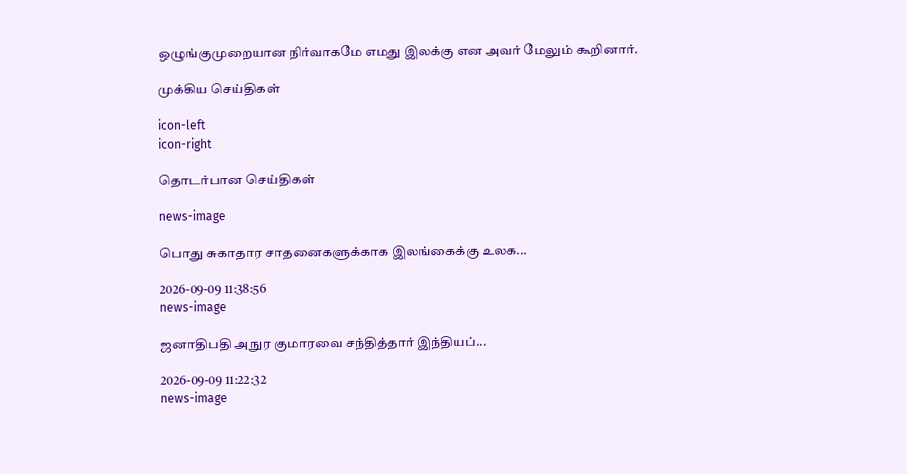ஒழுங்குமுறையான நிர்வாகமே எமது இலக்கு என அவர் மேலும் கூறினார்.

முக்கிய செய்திகள்

icon-left
icon-right

தொடர்பான செய்திகள்

news-image

பொது சுகாதார சாதனைகளுக்காக இலங்கைக்கு உலக...

2026-09-09 11:38:56
news-image

ஜனாதிபதி அநுர குமாரவை சந்தித்தார் இந்தியப்...

2026-09-09 11:22:32
news-image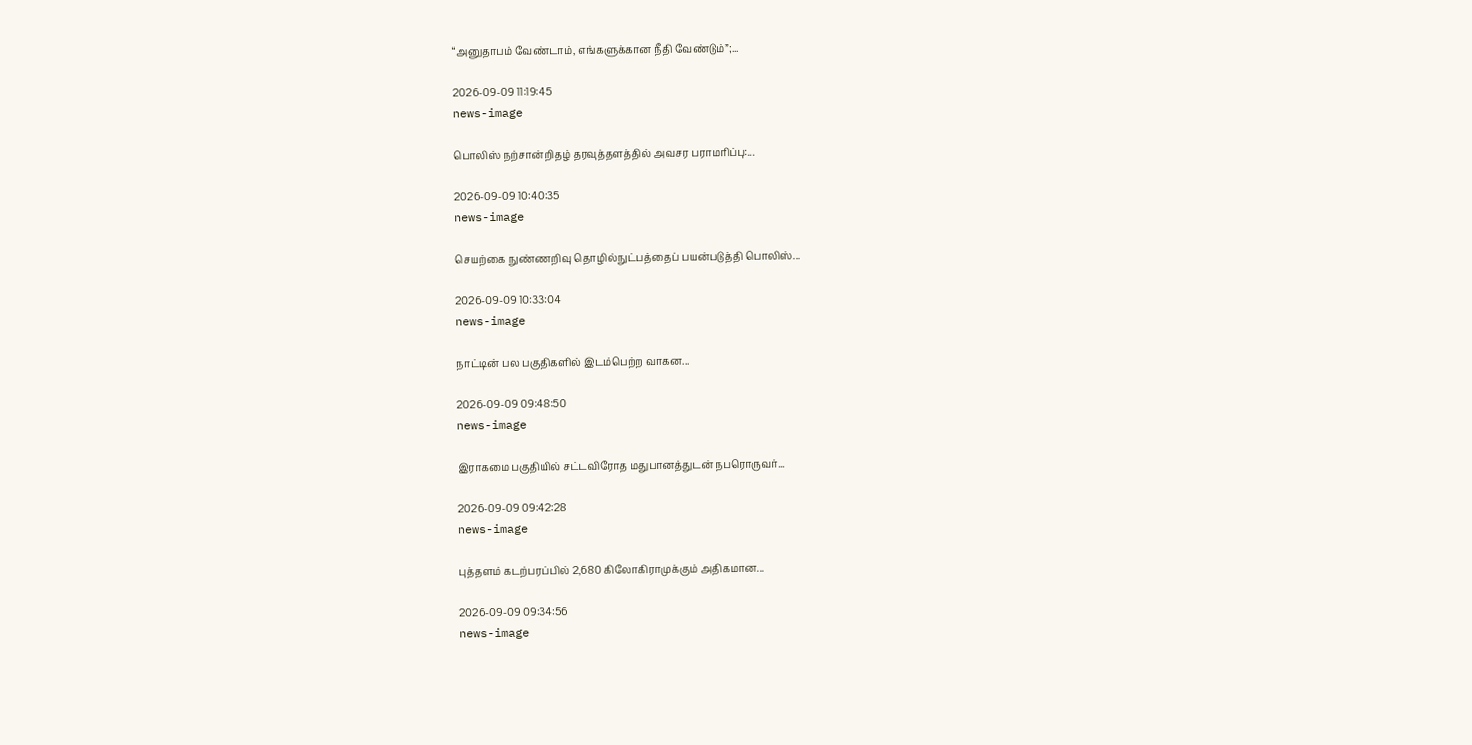“அனுதாபம் வேண்டாம், எங்களுக்கான நீதி வேண்டும்”;...

2026-09-09 11:19:45
news-image

பொலிஸ் நற்சான்றிதழ் தரவுத்தளத்தில் அவசர பராமரிப்பு:...

2026-09-09 10:40:35
news-image

செயற்கை நுண்ணறிவு தொழில்நுட்பத்தைப் பயன்படுத்தி பொலிஸ்...

2026-09-09 10:33:04
news-image

நாட்டின் பல பகுதிகளில் இடம்பெற்ற வாகன...

2026-09-09 09:48:50
news-image

இராகமை பகுதியில் சட்டவிரோத மதுபானத்துடன் நபரொருவர்...

2026-09-09 09:42:28
news-image

புத்தளம் கடற்பரப்பில் 2,680 கிலோகிராமுக்கும் அதிகமான...

2026-09-09 09:34:56
news-image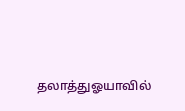தலாத்துஓயாவில்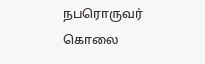நபரொருவர் கொலை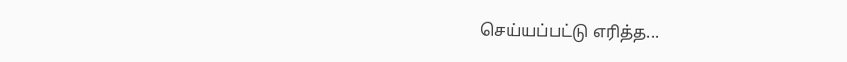செய்யப்பட்டு எரித்த...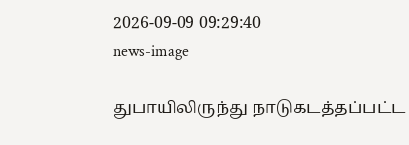2026-09-09 09:29:40
news-image

துபாயிலிருந்து நாடுகடத்தப்பட்ட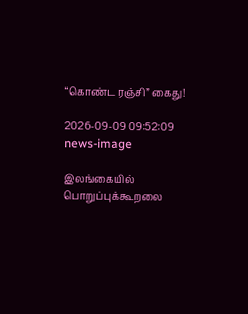“கொண்ட ரஞ்சி” கைது!

2026-09-09 09:52:09
news-image

இலங்கையில் பொறுப்புக்கூறலை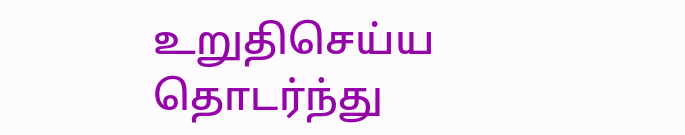உறுதிசெய்ய தொடர்ந்து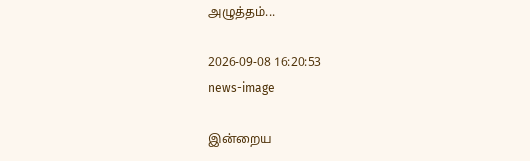அழுத்தம்...

2026-09-08 16:20:53
news-image

இன்றைய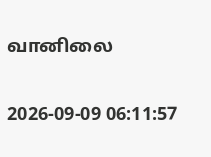வானிலை

2026-09-09 06:11:57